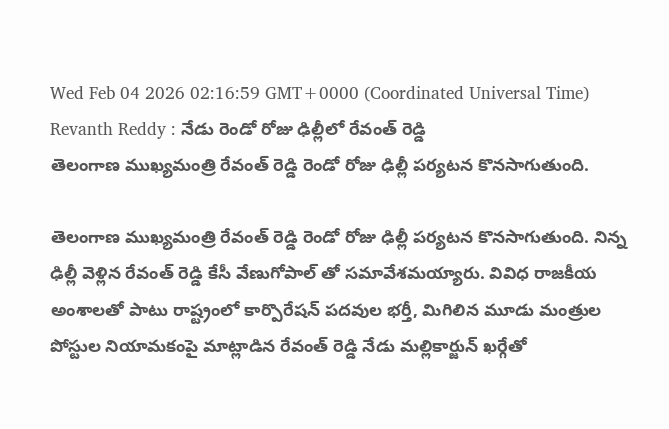Wed Feb 04 2026 02:16:59 GMT+0000 (Coordinated Universal Time)
Revanth Reddy : నేడు రెండో రోజు ఢిల్లీలో రేవంత్ రెడ్డి
తెలంగాణ ముఖ్యమంత్రి రేవంత్ రెడ్డి రెండో రోజు ఢిల్లీ పర్యటన కొనసాగుతుంది.

తెలంగాణ ముఖ్యమంత్రి రేవంత్ రెడ్డి రెండో రోజు ఢిల్లీ పర్యటన కొనసాగుతుంది. నిన్న ఢిల్లీ వెళ్లిన రేవంత్ రెడ్డి కేసీ వేణుగోపాల్ తో సమావేశమయ్యారు. వివిధ రాజకీయ అంశాలతో పాటు రాష్ట్రంలో కార్పొరేషన్ పదవుల భర్తీ, మిగిలిన మూడు మంత్రుల పోస్టుల నియామకంపై మాట్లాడిన రేవంత్ రెడ్డి నేడు మల్లికార్జున్ ఖర్గేతో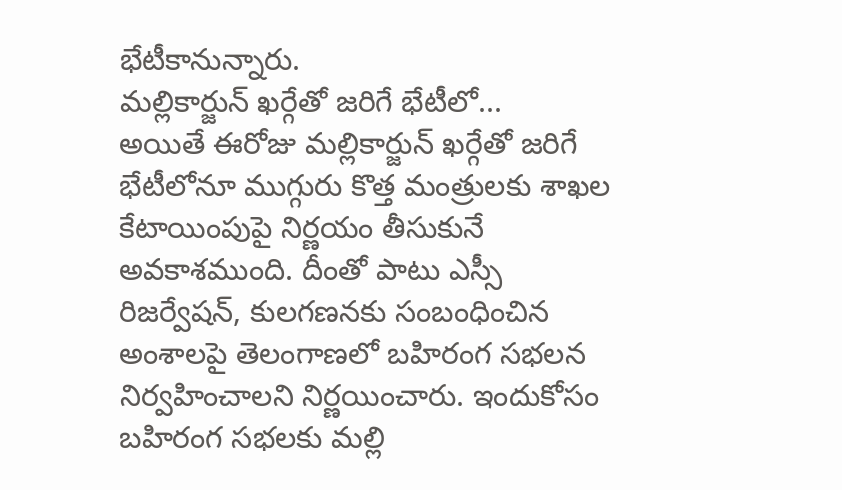భేటీకానున్నారు.
మల్లికార్జున్ ఖర్గేతో జరిగే భేటీలో...
అయితే ఈరోజు మల్లికార్జున్ ఖర్గేతో జరిగే భేటీలోనూ ముగ్గురు కొత్త మంత్రులకు శాఖల కేటాయింపుపై నిర్ణయం తీసుకునే అవకాశముంది. దీంతో పాటు ఎస్సీ రిజర్వేషన్, కులగణనకు సంబంధించిన అంశాలపై తెలంగాణలో బహిరంగ సభలన నిర్వహించాలని నిర్ణయించారు. ఇందుకోసం బహిరంగ సభలకు మల్లి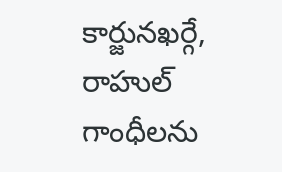కార్జునఖర్గే, రాహుల్ గాంధీలను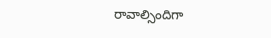రావాల్సిందిగా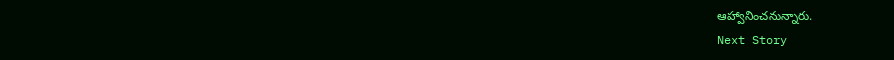ఆహ్వానించనున్నారు.
Next Story